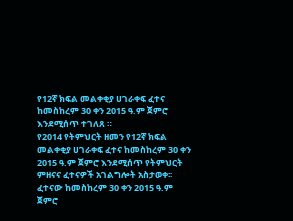የ12ኛ ክፍል መልቀቂያ ሀገራቀፍ ፈተና ከመስከረም 30 ቀን 2015 ዓ.ም ጀምሮ እንደሚሰጥ ተገለጸ ።
የ2014 የትምህርት ዘመን የ12ኛ ክፍል መልቀቂያ ሀገራቀፍ ፈተና ከመስከረም 30 ቀን 2015 ዓ.ም ጀምሮ እንደሚሰጥ የትምህርት ምዘናና ፈተናዎች አገልግሎት አስታወቀ፡፡
ፈተናው ከመስከረም 30 ቀን 2015 ዓ.ም ጀምሮ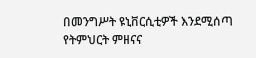በመንግሥት ዩኒቨርሲቲዎች እንደሚሰጣ የትምህርት ምዘናና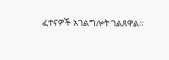ፈተናዎች አገልግሎት ገልጸዋል።